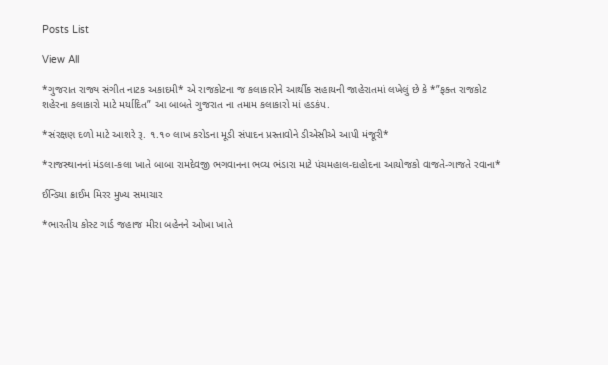Posts List

View All

*ગુજરાત રાજ્ય સંગીત નાટક અકાદમી* એ રાજકોટના જ કલાકારોને આર્થીક સહાયની જાહેરાતમાં લખેલું છે કે *”ફક્ત રાજકોટ શહેરના કલાકારો માટે મર્યાદિત” આ બાબતે ગુજરાત ના તમામ કલાકારો માં હડકંપ.

*સંરક્ષણ દળો માટે આશરે રૂ. ૧.૧૦ લાખ કરોડના મૂડી સંપાદન પ્રસ્તાવોને ડીએસીએ આપી મંજૂરી*

*રાજસ્થાનનાં મંડલા-કલા ખાતે બાબા રામદેવજી ભગવાનના ભવ્ય ભંડારા માટે પંચમહાલ-દાહોદના આયોજકો વાજતે-ગાજતે રવાના*

ઈન્ડિયા ક્રાઈમ મિરર મુખ્ય સમાચાર

*ભારતીય કોસ્ટ ગાર્ડ જહાજ મીરા બહેનને ઓખા ખાતે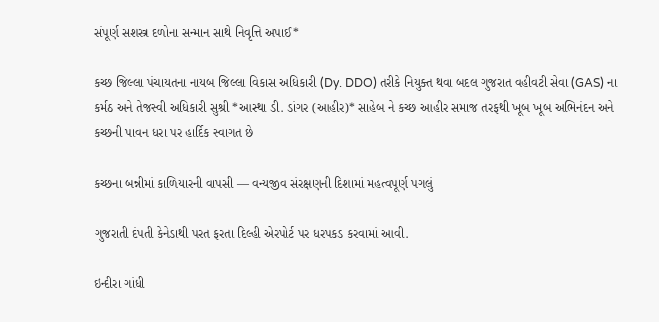સંપૂર્ણ સશસ્ત્ર દળોના સન્માન સાથે નિવૃત્તિ અપાઈ*

કચ્છ જિલ્લા પંચાયતના નાયબ જિલ્લા વિકાસ અધિકારી (Dy. DDO) તરીકે નિયુક્ત થવા બદલ ગુજરાત વહીવટી સેવા (GAS) ના કર્મઠ અને તેજસ્વી અધિકારી સુશ્રી *આસ્થા ડી. ડાંગર (આહીર)* સાહેબ ને કચ્છ આહીર સમાજ તરફથી ખૂબ ખૂબ અભિનંદન અને કચ્છની પાવન ધરા પર હાર્દિક સ્વાગત છે

કચ્છના બન્નીમાં કાળિયારની વાપસી — વન્યજીવ સંરક્ષણની દિશામાં મહત્વપૂર્ણ પગલું

ગુજરાતી દંપતી કેનેડાથી પરત ફરતા દિલ્હી એરપોર્ટ પર ધરપકડ કરવામાં આવી.

ઇન્દીરા ગાંધી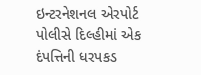ઇન્ટરનેશનલ એરપોર્ટ પોલીસે દિલ્હીમાં એક દંપત્તિની ધરપકડ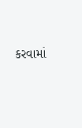કરવામાં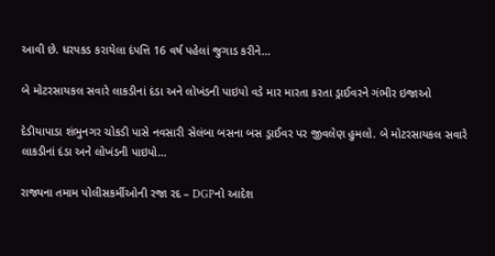આવી છે. ધરપકડ કરાયેલા દંપત્તિ 16 વર્ષ પહેલાં જુગાડ કરીને…

બે મોટરસાયકલ સવારે લાકડીનાં દંડા અને લોખંડની પાઇપો વડે માર મારતા કરતા ડ્રાઈવરને ગંભીર ઇજાઓ

દેડીયાપાડા શંભુનગર ચોકડી પાસે નવસારી સેલંબા બસના બસ ડ્રાઈવર પર જીવલેણ હુમલો. બે મોટરસાયકલ સવારે લાકડીનાં દંડા અને લોખંડની પાઇપો…

રાજ્યના તમામ પોલીસકર્મીઓની રજા રદ – DGPનો આદેશ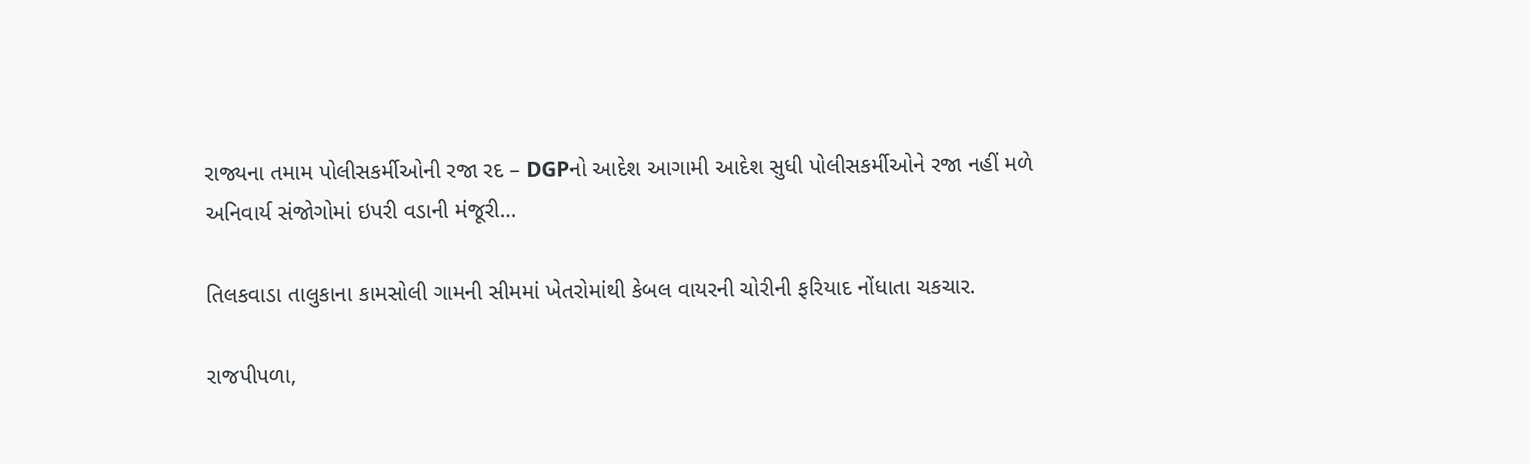રાજ્યના તમામ પોલીસકર્મીઓની રજા રદ – DGPનો આદેશ આગામી આદેશ સુધી પોલીસકર્મીઓને રજા નહીં મળે અનિવાર્ય સંજોગોમાં ઇપરી વડાની મંજૂરી…

તિલકવાડા તાલુકાના કામસોલી ગામની સીમમાં ખેતરોમાંથી કેબલ વાયરની ચોરીની ફરિયાદ નોંધાતા ચકચાર.

રાજપીપળા,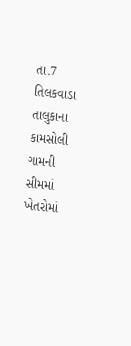તા.7 તિલકવાડા તાલુકાના કામસોલી ગામની સીમમાં ખેતરોમાં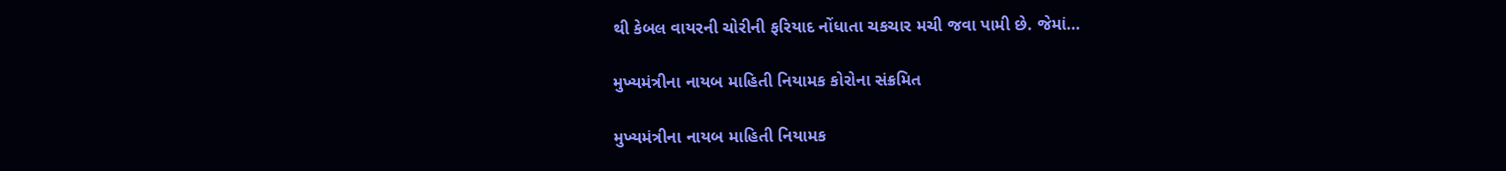થી કેબલ વાયરની ચોરીની ફરિયાદ નોંધાતા ચકચાર મચી જવા પામી છે. જેમાં…

મુખ્યમંત્રીના નાયબ માહિતી નિયામક કોરોના સંક્રમિત

મુખ્યમંત્રીના નાયબ માહિતી નિયામક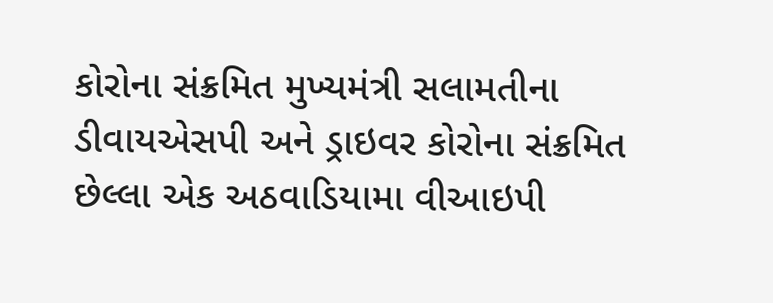કોરોના સંક્રમિત મુખ્યમંત્રી સલામતીના ડીવાયએસપી અને ડ્રાઇવર કોરોના સંક્રમિત છેલ્લા એક અઠવાડિયામા વીઆઇપી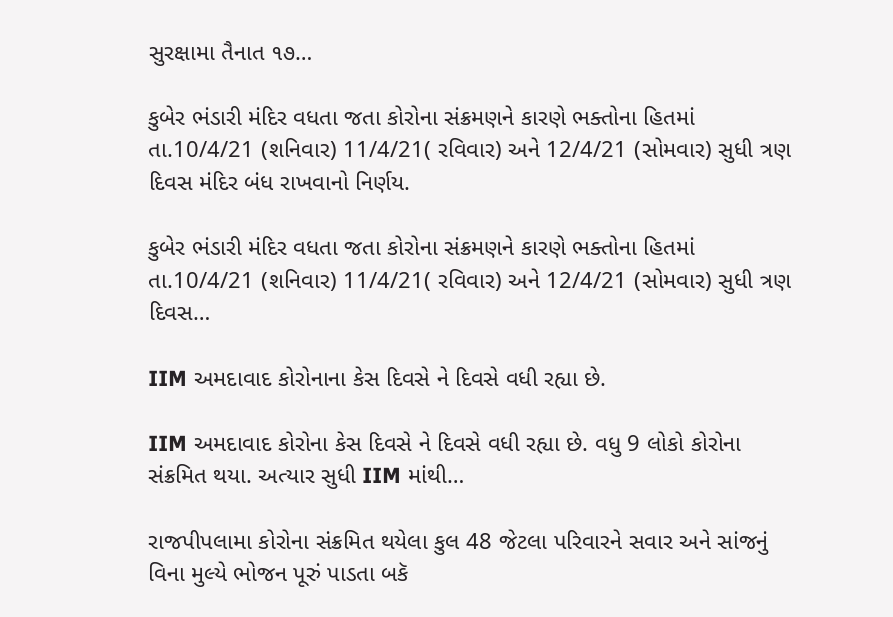સુરક્ષામા તૈનાત ૧૭…

કુબેર ભંડારી મંદિર વધતા જતા કોરોના સંક્રમણને કારણે ભક્તોના હિતમાં તા.10/4/21 (શનિવાર) 11/4/21( રવિવાર) અને 12/4/21 (સોમવાર) સુધી ત્રણ દિવસ મંદિર બંધ રાખવાનો નિર્ણય.

કુબેર ભંડારી મંદિર વધતા જતા કોરોના સંક્રમણને કારણે ભક્તોના હિતમાં તા.10/4/21 (શનિવાર) 11/4/21( રવિવાર) અને 12/4/21 (સોમવાર) સુધી ત્રણ દિવસ…

IIM અમદાવાદ કોરોનાના કેસ દિવસે ને દિવસે વધી રહ્યા છે.

IIM અમદાવાદ કોરોના કેસ દિવસે ને દિવસે વધી રહ્યા છે. વધુ 9 લોકો કોરોના સંક્રમિત થયા. અત્યાર સુધી IIM માંથી…

રાજપીપલામા કોરોના સંક્રમિત થયેલા કુલ 48 જેટલા પરિવારને સવાર અને સાંજનું વિના મુલ્યે ભોજન પૂરું પાડતા બકૅ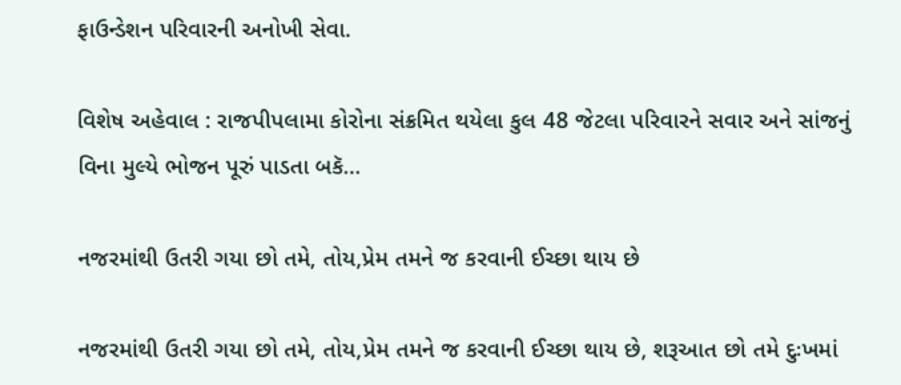ફાઉન્ડેશન પરિવારની અનોખી સેવા.

વિશેષ અહેવાલ : રાજપીપલામા કોરોના સંક્રમિત થયેલા કુલ 48 જેટલા પરિવારને સવાર અને સાંજનું વિના મુલ્યે ભોજન પૂરું પાડતા બકૅ…

નજરમાંથી ઉતરી ગયા છો તમે, તોય,પ્રેમ તમને જ કરવાની ઈચ્છા થાય છે

નજરમાંથી ઉતરી ગયા છો તમે, તોય,પ્રેમ તમને જ કરવાની ઈચ્છા થાય છે, શરૂઆત છો તમે દુઃખમાં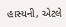હાસ્યની, એટલે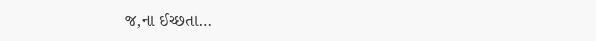જ,ના ઈચ્છતા…